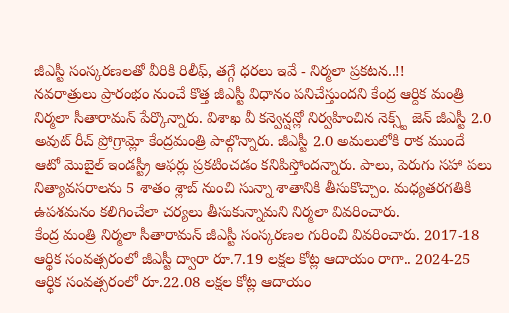జీఎస్టీ సంస్కరణలతో వీరికి రిలీఫ్, తగ్గే ధరలు ఇవే - నిర్మలా ప్రకటన..!!
నవరాత్రులు ప్రారంభం నుంచే కొత్త జీఎస్టీ విధానం పనిచేస్తుందని కేంద్ర ఆర్దిక మంత్రి నిర్మలా సీతారామన్ పేర్కొన్నారు. విశాఖ వీ కన్వెన్షన్లో నిర్వహించిన నెక్స్ట్ జెన్ జీఎస్టీ 2.0 అవుట్ రీచ్ ప్రోగ్రామ్లో కేంద్రమంత్రి పాల్గొన్నారు. జీఎస్టీ 2.0 అమలులోకి రాక ముందే ఆటో మొబైల్ ఇండస్ట్రీ ఆఫర్లు ప్రకటించడం కనిపిస్తోందన్నారు. పాలు, పెరుగు సహా పలు నిత్యావసరాలను 5 శాతం శ్లాబ్ నుంచి సున్నా శాతానికి తీసుకొచ్చాం. మధ్యతరగతికి ఉపశమనం కలిగించేలా చర్యలు తీసుకున్నామని నిర్మలా వివరించారు.
కేంద్ర మంత్రి నిర్మలా సీతారామన్ జీఎస్టీ సంస్కరణల గురించి వివరించారు. 2017-18 ఆర్థిక సంవత్సరంలో జీఎస్టీ ద్వారా రూ.7.19 లక్షల కోట్ల ఆదాయం రాగా.. 2024-25 ఆర్థిక సంవత్సరంలో రూ.22.08 లక్షల కోట్ల ఆదాయం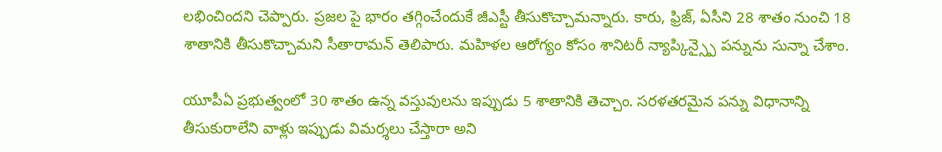లభించిందని చెప్పారు. ప్రజల పై భారం తగ్గించేందుకే జీఎస్టీ తీసుకొచ్చామన్నారు. కారు, ఫ్రిజ్, ఏసీని 28 శాతం నుంచి 18 శాతానికి తీసుకొచ్చామని సీతారామన్ తెలిపారు. మహిళల ఆరోగ్యం కోసం శానిటరీ న్యాప్కిన్స్పై పన్నును సున్నా చేశాం.

యూపీఏ ప్రభుత్వంలో 30 శాతం ఉన్న వస్తువులను ఇప్పుడు 5 శాతానికి తెచ్చాం. సరళతరమైన పన్ను విధానాన్ని తీసుకురాలేని వాళ్లు ఇప్పుడు విమర్శలు చేస్తారా అని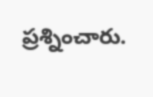ప్రశ్నించారు.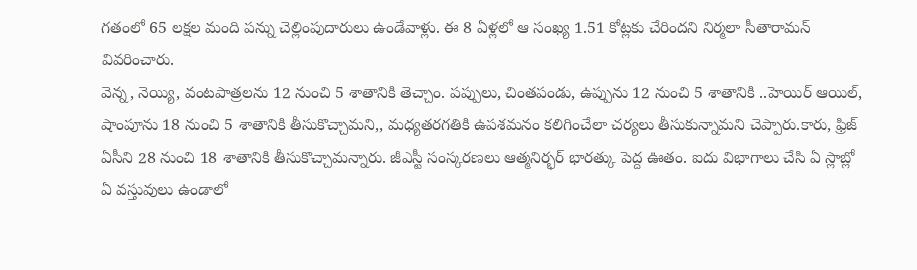గతంలో 65 లక్షల మంది పన్ను చెల్లింపుదారులు ఉండేవాళ్లు. ఈ 8 ఏళ్లలో ఆ సంఖ్య 1.51 కోట్లకు చేరిందని నిర్మలా సీతారామన్ వివరించారు.
వెన్న, నెయ్యి, వంటపాత్రలను 12 నుంచి 5 శాతానికి తెచ్చాం. పప్పులు, చింతపండు, ఉప్పును 12 నుంచి 5 శాతానికి ..హెయిర్ ఆయిల్, షాంపూను 18 నుంచి 5 శాతానికి తీసుకొచ్చామని,, మధ్యతరగతికి ఉపశమనం కలిగించేలా చర్యలు తీసుకున్నామని చెప్పారు.కారు, ఫ్రిజ్ ఏసీని 28 నుంచి 18 శాతానికి తీసుకొచ్చామన్నారు. జీఎస్టీ సంస్కరణలు ఆత్మనిర్భర్ భారత్కు పెద్ద ఊతం. ఐదు విభాగాలు చేసి ఏ స్లాబ్లో ఏ వస్తువులు ఉండాలో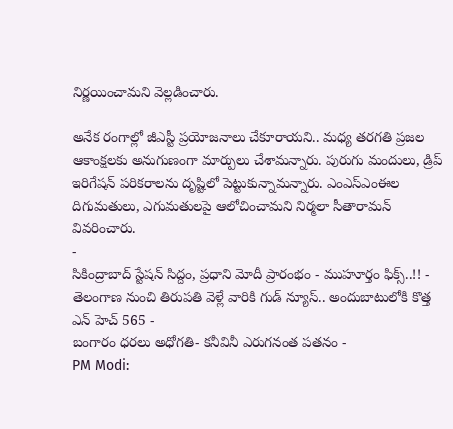నిర్ణయించామని వెల్లడించారు.

అనేక రంగాల్లో జీఎస్టీ ప్రయోజనాలు చేకూరాయని.. మధ్య తరగతి ప్రజల ఆకాంక్షలకు అనుగుణంగా మార్పులు చేశామన్నారు. పురుగు మందులు, డ్రిప్ ఇరిగేషన్ పరికరాలను దృష్టిలో పెట్టుకున్నామన్నారు. ఎంఎస్ఎంఈల దిగుమతులు, ఎగుమతులపై ఆలోచించామని నిర్మలా సీతారామన్ వివరించారు.
-
సికింద్రాబాద్ స్టేషన్ సిద్దం, ప్రధాని మోదీ ప్రారంభం - ముహూర్తం ఫిక్స్..!! -
తెలంగాణ నుంచి తిరుపతి వెళ్లే వారికి గుడ్ న్యూస్.. అందుబాటులోకి కొత్త ఎన్ హెచ్ 565 -
బంగారం ధరలు అధోగతి- కనీవినీ ఎరుగనంత పతనం -
PM Modi: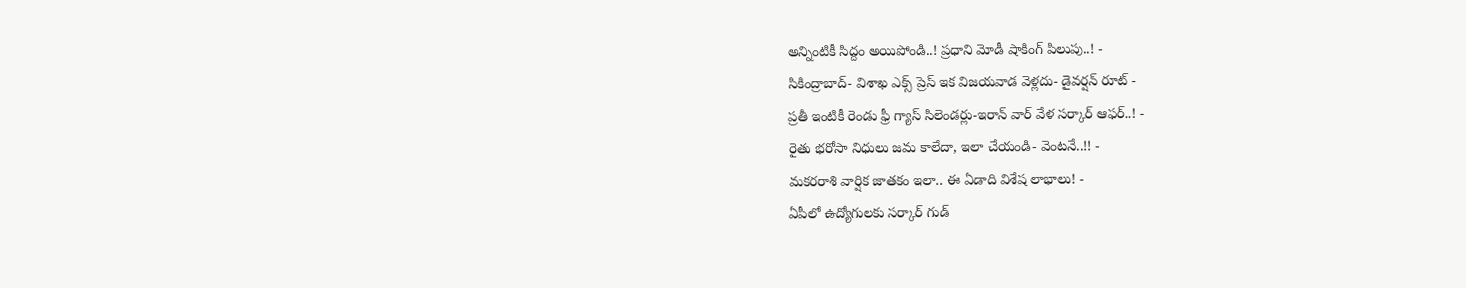అన్నింటికీ సిద్దం అయిపోండి..! ప్రధాని మోడీ షాకింగ్ పిలుపు..! -
సికింద్రాబాద్- విశాఖ ఎక్స్ ప్రెస్ ఇక విజయవాడ వెళ్లదు- డైవర్షన్ రూట్ -
ప్రతీ ఇంటికీ రెండు ఫ్రీ గ్యాస్ సిలెండర్లు-ఇరాన్ వార్ వేళ సర్కార్ ఆఫర్..! -
రైతు భరోసా నిధులు జమ కాలేదా, ఇలా చేయండి- వెంటనే..!! -
మకరరాశి వార్షిక జాతకం ఇలా.. ఈ ఏడాది విశేష లాభాలు! -
ఏపీలో ఉద్యోగులకు సర్కార్ గుడ్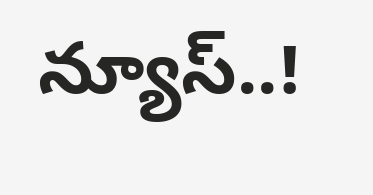న్యూస్..!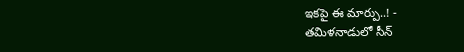ఇకపై ఈ మార్పు..! -
తమిళనాడులో సీన్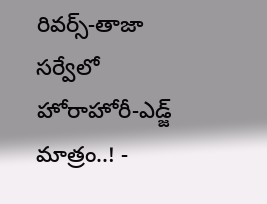రివర్స్-తాజా సర్వేలో హోరాహోరీ-ఎడ్జ్ మాత్రం..! -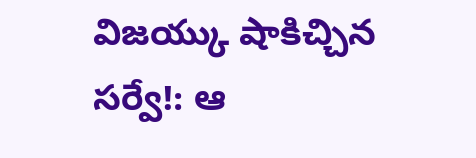విజయ్కు షాకిచ్చిన సర్వే!: ఆ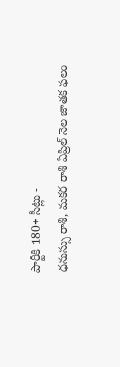పార్టీకి 180+ సీట్లు -
ధనుస్సు రాశి, మకర రాశి ఏప్రిల్ నెల జాతక ఫలం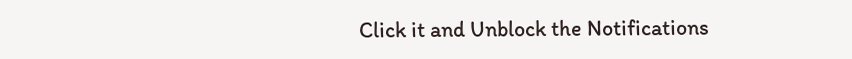Click it and Unblock the Notifications